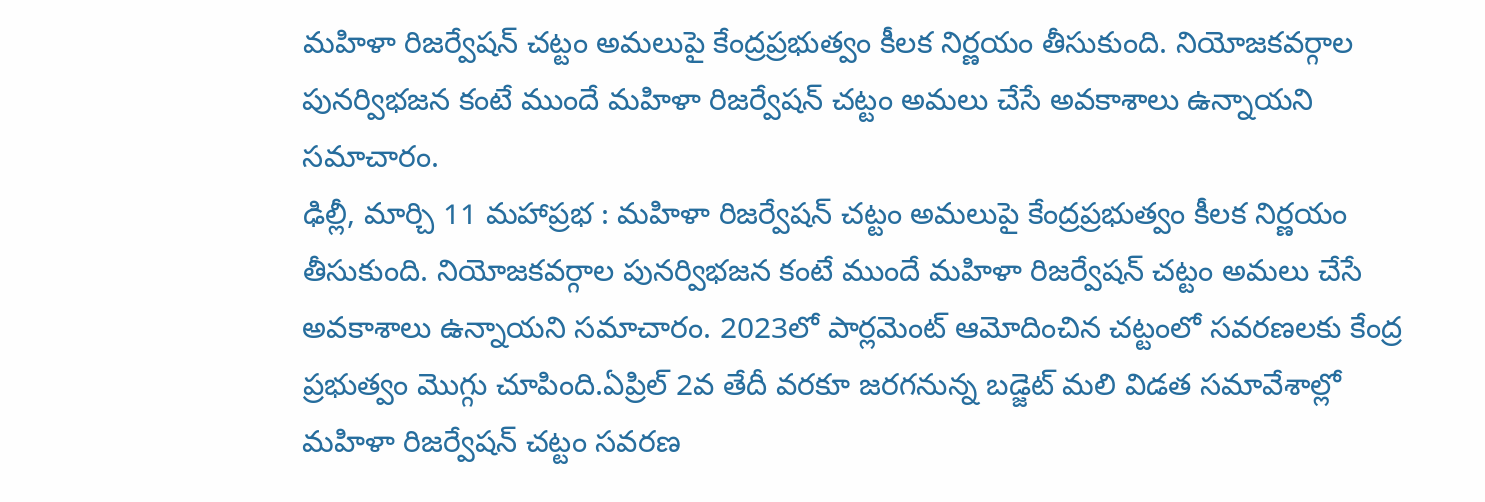మహిళా రిజర్వేషన్ చట్టం అమలుపై కేంద్రప్రభుత్వం కీలక నిర్ణయం తీసుకుంది. నియోజకవర్గాల పునర్విభజన కంటే ముందే మహిళా రిజర్వేషన్ చట్టం అమలు చేసే అవకాశాలు ఉన్నాయని సమాచారం.
ఢిల్లీ, మార్చి 11 మహాప్రభ : మహిళా రిజర్వేషన్ చట్టం అమలుపై కేంద్రప్రభుత్వం కీలక నిర్ణయం తీసుకుంది. నియోజకవర్గాల పునర్విభజన కంటే ముందే మహిళా రిజర్వేషన్ చట్టం అమలు చేసే అవకాశాలు ఉన్నాయని సమాచారం. 2023లో పార్లమెంట్ ఆమోదించిన చట్టంలో సవరణలకు కేంద్ర ప్రభుత్వం మొగ్గు చూపింది.ఏప్రిల్ 2వ తేదీ వరకూ జరగనున్న బడ్జెట్ మలి విడత సమావేశాల్లో మహిళా రిజర్వేషన్ చట్టం సవరణ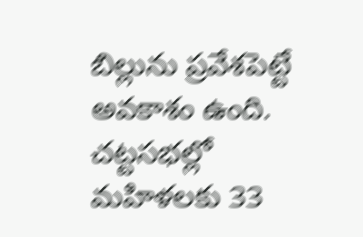బిల్లును ప్రవేశపెట్టే అవకాశం ఉంది. చట్టసభల్లో మహిళలకు 33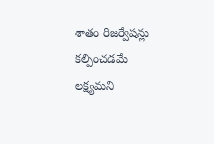శాతం రిజర్వేషన్లు కల్పించడమే లక్ష్యమని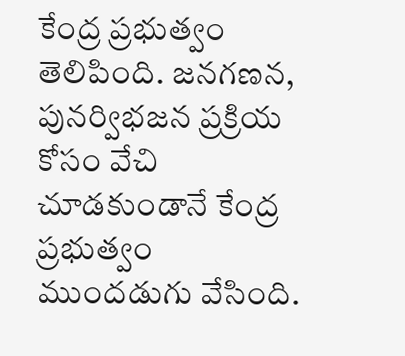కేంద్ర ప్రభుత్వం తెలిపింది. జనగణన, పునర్విభజన ప్రక్రియ కోసం వేచి చూడకుండానే కేంద్ర ప్రభుత్వం ముందడుగు వేసింది.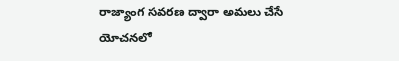రాజ్యాంగ సవరణ ద్వారా అమలు చేసే యోచనలో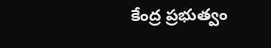కేంద్ర ప్రభుత్వం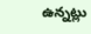ఉన్నట్లు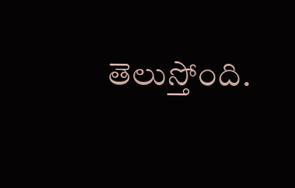తెలుస్తోంది.